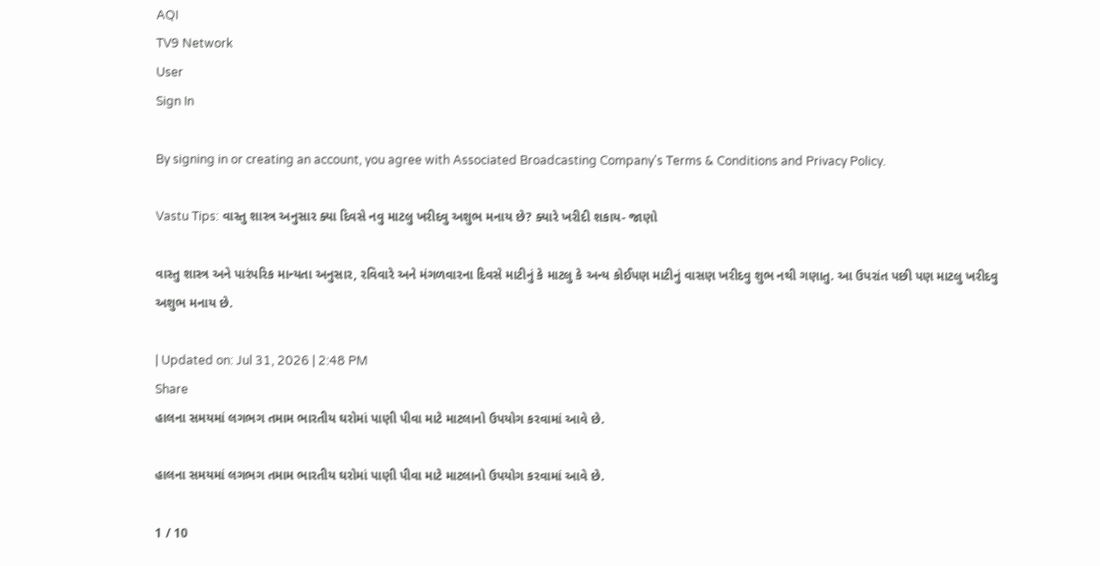AQI
TV9 Network
User
Sign In

By signing in or creating an account, you agree with Associated Broadcasting Company's Terms & Conditions and Privacy Policy.

Vastu Tips: વાસ્તુ શાસ્ત્ર અનુસાર ક્યા દિવસે નવુ માટલુ ખરીદવુ અશુભ મનાય છે? ક્યારે ખરીદી શકાય- જાણો

વાસ્તુ શાસ્ત્ર અને પારંપરિક માન્યતા અનુસાર, રવિવારે અને મંગળવારના દિવસે માટીનું કે માટલુ કે અન્ય કોઈપણ માટીનું વાસણ ખરીદવુ શુભ નથી ગણાતુ. આ ઉપરાંત પછી પણ માટલુ ખરીદવુ અશુભ મનાય છે.

| Updated on: Jul 31, 2026 | 2:48 PM
Share
હાલના સમયમાં લગભગ તમામ ભારતીય ઘરોમાં પાણી પીવા માટે માટલાનો ઉપયોગ કરવામાં આવે છે.

હાલના સમયમાં લગભગ તમામ ભારતીય ઘરોમાં પાણી પીવા માટે માટલાનો ઉપયોગ કરવામાં આવે છે.

1 / 10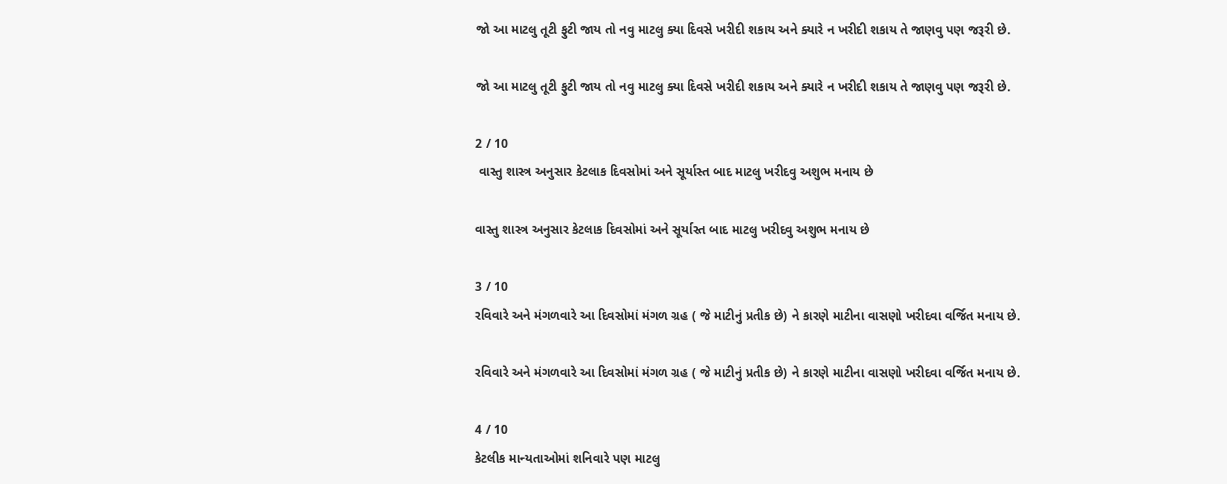જો આ માટલુ તૂટી ફુટી જાય તો નવુ માટલુ ક્યા દિવસે ખરીદી શકાય અને ક્યારે ન ખરીદી શકાય તે જાણવુ પણ જરૂરી છે.

જો આ માટલુ તૂટી ફુટી જાય તો નવુ માટલુ ક્યા દિવસે ખરીદી શકાય અને ક્યારે ન ખરીદી શકાય તે જાણવુ પણ જરૂરી છે.

2 / 10
 વાસ્તુ શાસ્ત્ર અનુસાર કેટલાક દિવસોમાં અને સૂર્યાસ્ત બાદ માટલુ ખરીદવુ અશુભ મનાય છે

વાસ્તુ શાસ્ત્ર અનુસાર કેટલાક દિવસોમાં અને સૂર્યાસ્ત બાદ માટલુ ખરીદવુ અશુભ મનાય છે

3 / 10
રવિવારે અને મંગળવારે આ દિવસોમાં મંગળ ગ્રહ ( જે માટીનું પ્રતીક છે) ને કારણે માટીના વાસણો ખરીદવા વર્જિત મનાય છે.

રવિવારે અને મંગળવારે આ દિવસોમાં મંગળ ગ્રહ ( જે માટીનું પ્રતીક છે) ને કારણે માટીના વાસણો ખરીદવા વર્જિત મનાય છે.

4 / 10
કેટલીક માન્યતાઓમાં શનિવારે પણ માટલુ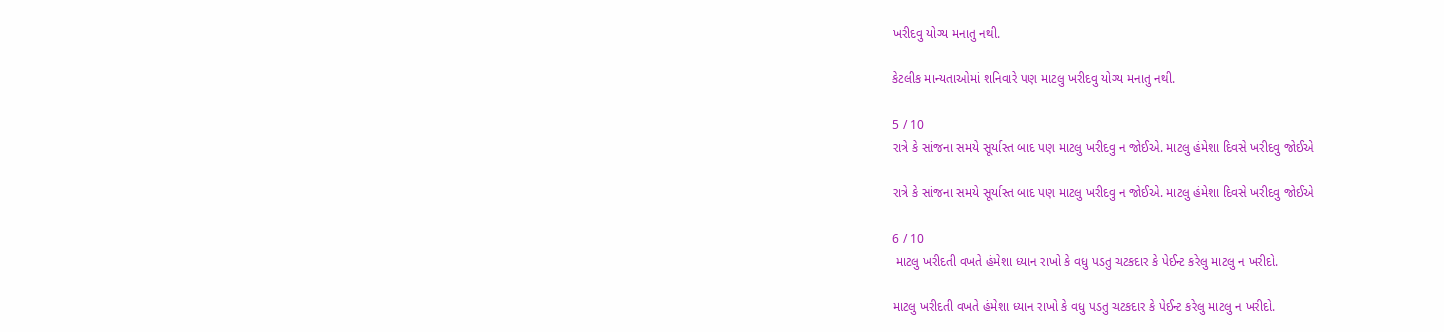ખરીદવુ યોગ્ય મનાતુ નથી.

કેટલીક માન્યતાઓમાં શનિવારે પણ માટલુ ખરીદવુ યોગ્ય મનાતુ નથી.

5 / 10
રાત્રે કે સાંજના સમયે સૂર્યાસ્ત બાદ પણ માટલુ ખરીદવુ ન જોઈએ. માટલુ હંમેશા દિવસે ખરીદવુ જોઈએ

રાત્રે કે સાંજના સમયે સૂર્યાસ્ત બાદ પણ માટલુ ખરીદવુ ન જોઈએ. માટલુ હંમેશા દિવસે ખરીદવુ જોઈએ

6 / 10
 માટલુ ખરીદતી વખતે હંમેશા ધ્યાન રાખો કે વધુ પડતુ ચટકદાર કે પેઈન્ટ કરેલુ માટલુ ન ખરીદો.

માટલુ ખરીદતી વખતે હંમેશા ધ્યાન રાખો કે વધુ પડતુ ચટકદાર કે પેઈન્ટ કરેલુ માટલુ ન ખરીદો.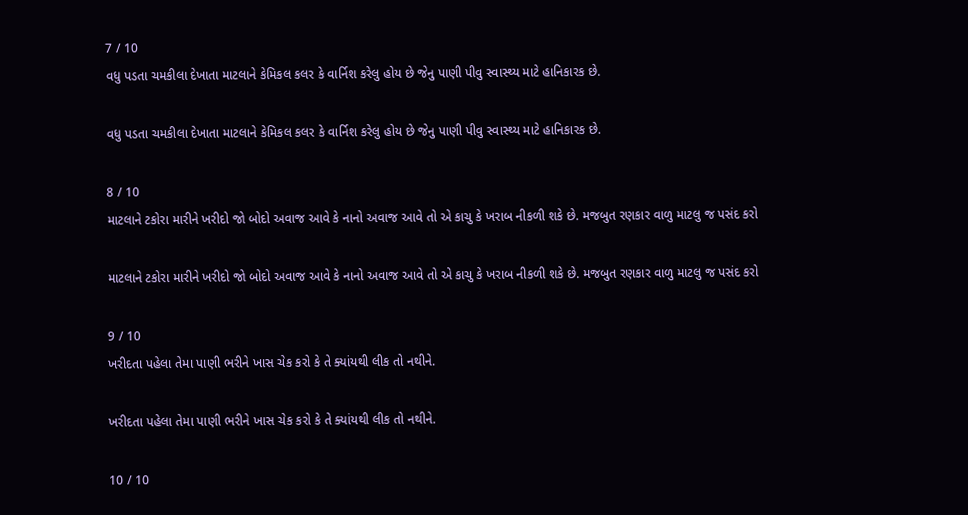7 / 10
વધુ પડતા ચમકીલા દેખાતા માટલાને કેમિકલ કલર કે વાર્નિશ કરેલુ હોય છે જેનુ પાણી પીવુ સ્વાસ્થ્ય માટે હાનિકારક છે.

વધુ પડતા ચમકીલા દેખાતા માટલાને કેમિકલ કલર કે વાર્નિશ કરેલુ હોય છે જેનુ પાણી પીવુ સ્વાસ્થ્ય માટે હાનિકારક છે.

8 / 10
માટલાને ટકોરા મારીને ખરીદો જો બોદો અવાજ આવે કે નાનો અવાજ આવે તો એ કાચુ કે ખરાબ નીકળી શકે છે. મજબુત રણકાર વાળુ માટલુ જ પસંદ કરો

માટલાને ટકોરા મારીને ખરીદો જો બોદો અવાજ આવે કે નાનો અવાજ આવે તો એ કાચુ કે ખરાબ નીકળી શકે છે. મજબુત રણકાર વાળુ માટલુ જ પસંદ કરો

9 / 10
ખરીદતા પહેલા તેમા પાણી ભરીને ખાસ ચેક કરો કે તે ક્યાંયથી લીક તો નથીને.

ખરીદતા પહેલા તેમા પાણી ભરીને ખાસ ચેક કરો કે તે ક્યાંયથી લીક તો નથીને.

10 / 10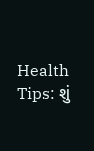Health Tips: શું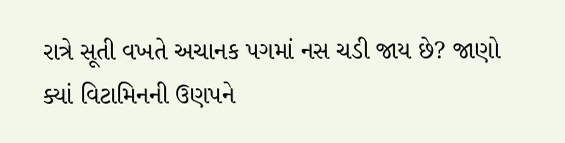રાત્રે સૂતી વખતે અચાનક પગમાં નસ ચડી જાય છે? જાણો ક્યાં વિટામિનની ઉણપને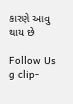કારણે આવુ થાય છે

Follow Us
g clip-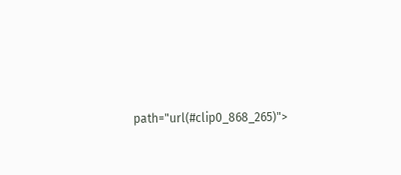path="url(#clip0_868_265)">